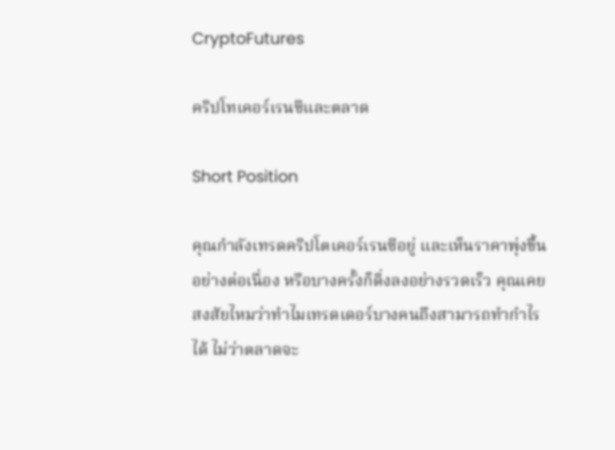CryptoFutures

คริปโทเคอร์เรนซีและตลาด

Short Position

คุณกำลังเทรดคริปโตเคอร์เรนซีอยู่ และเห็นราคาพุ่งขึ้นอย่างต่อเนื่อง หรือบางครั้งก็ดิ่งลงอย่างรวดเร็ว คุณเคยสงสัยไหมว่าทำไมเทรดเดอร์บางคนถึงสามารถทำกำไรได้ ไม่ว่าตลาดจะ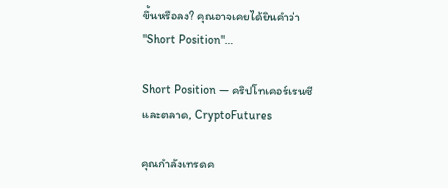ขึ้นหรือลง? คุณอาจเคยได้ยินคำว่า "Short Position"…

Short Position — คริปโทเคอร์เรนซีและตลาด, CryptoFutures

คุณกำลังเทรดค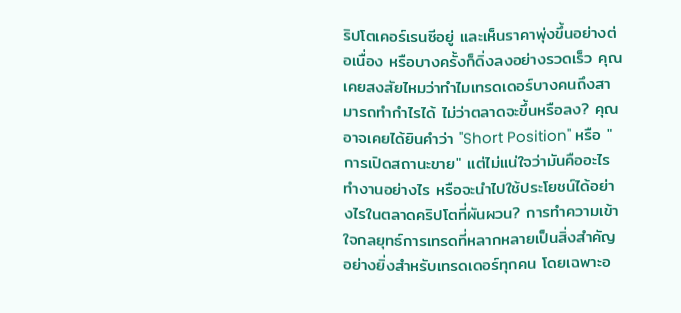ริปโตเคอร์เรนซีอยู่ และเห็นราคาพุ่งขึ้นอย่างต่อเนื่อง หรือบางครั้งก็ดิ่งลงอย่างรวดเร็ว คุณเคยสงสัยไหมว่าทำไมเทรดเดอร์บางคนถึงสามารถทำกำไรได้ ไม่ว่าตลาดจะขึ้นหรือลง? คุณอาจเคยได้ยินคำว่า "Short Position" หรือ "การเปิดสถานะขาย" แต่ไม่แน่ใจว่ามันคืออะไร ทำงานอย่างไร หรือจะนำไปใช้ประโยชน์ได้อย่างไรในตลาดคริปโตที่ผันผวน? การทำความเข้าใจกลยุทธ์การเทรดที่หลากหลายเป็นสิ่งสำคัญอย่างยิ่งสำหรับเทรดเดอร์ทุกคน โดยเฉพาะอ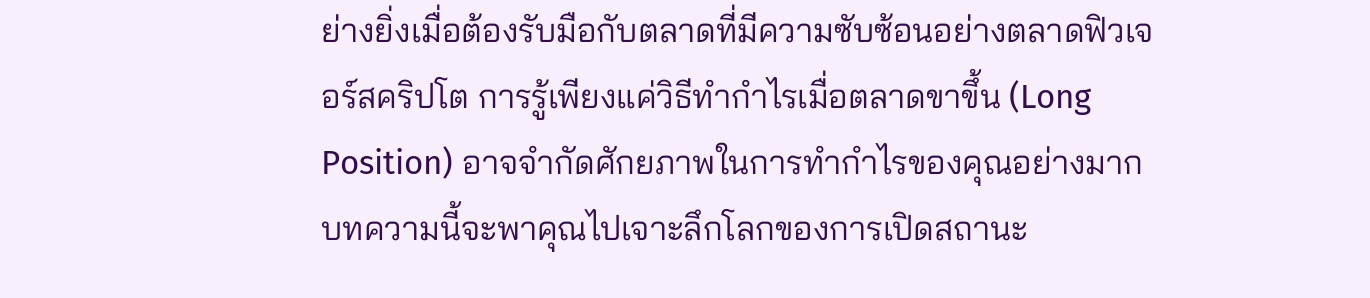ย่างยิ่งเมื่อต้องรับมือกับตลาดที่มีความซับซ้อนอย่างตลาดฟิวเจอร์สคริปโต การรู้เพียงแค่วิธีทำกำไรเมื่อตลาดขาขึ้น (Long Position) อาจจำกัดศักยภาพในการทำกำไรของคุณอย่างมาก บทความนี้จะพาคุณไปเจาะลึกโลกของการเปิดสถานะ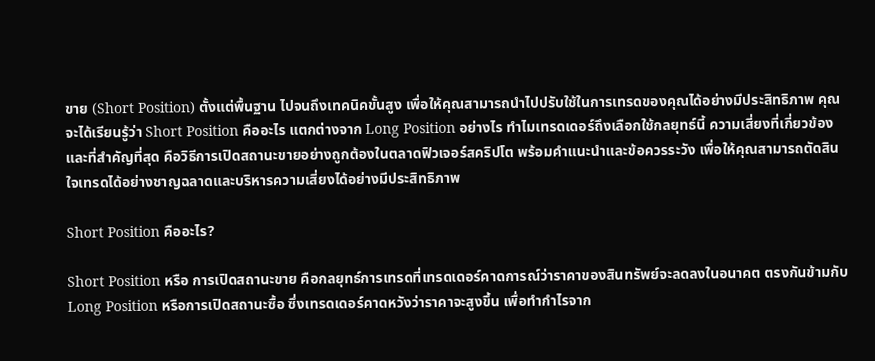ขาย (Short Position) ตั้งแต่พื้นฐาน ไปจนถึงเทคนิคขั้นสูง เพื่อให้คุณสามารถนำไปปรับใช้ในการเทรดของคุณได้อย่างมีประสิทธิภาพ คุณจะได้เรียนรู้ว่า Short Position คืออะไร แตกต่างจาก Long Position อย่างไร ทำไมเทรดเดอร์ถึงเลือกใช้กลยุทธ์นี้ ความเสี่ยงที่เกี่ยวข้อง และที่สำคัญที่สุด คือวิธีการเปิดสถานะขายอย่างถูกต้องในตลาดฟิวเจอร์สคริปโต พร้อมคำแนะนำและข้อควรระวัง เพื่อให้คุณสามารถตัดสินใจเทรดได้อย่างชาญฉลาดและบริหารความเสี่ยงได้อย่างมีประสิทธิภาพ

Short Position คืออะไร?

Short Position หรือ การเปิดสถานะขาย คือกลยุทธ์การเทรดที่เทรดเดอร์คาดการณ์ว่าราคาของสินทรัพย์จะลดลงในอนาคต ตรงกันข้ามกับ Long Position หรือการเปิดสถานะซื้อ ซึ่งเทรดเดอร์คาดหวังว่าราคาจะสูงขึ้น เพื่อทำกำไรจาก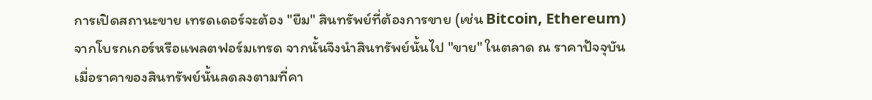การเปิดสถานะขาย เทรดเดอร์จะต้อง "ยืม" สินทรัพย์ที่ต้องการขาย (เช่น Bitcoin, Ethereum) จากโบรกเกอร์หรือแพลตฟอร์มเทรด จากนั้นจึงนำสินทรัพย์นั้นไป "ขาย" ในตลาด ณ ราคาปัจจุบัน เมื่อราคาของสินทรัพย์นั้นลดลงตามที่คา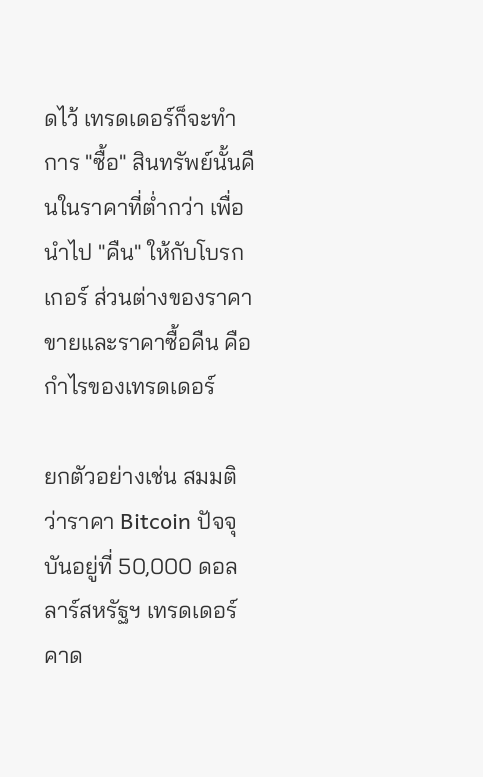ดไว้ เทรดเดอร์ก็จะทำการ "ซื้อ" สินทรัพย์นั้นคืนในราคาที่ต่ำกว่า เพื่อนำไป "คืน" ให้กับโบรกเกอร์ ส่วนต่างของราคาขายและราคาซื้อคืน คือกำไรของเทรดเดอร์

ยกตัวอย่างเช่น สมมติว่าราคา Bitcoin ปัจจุบันอยู่ที่ 50,000 ดอลลาร์สหรัฐฯ เทรดเดอร์คาด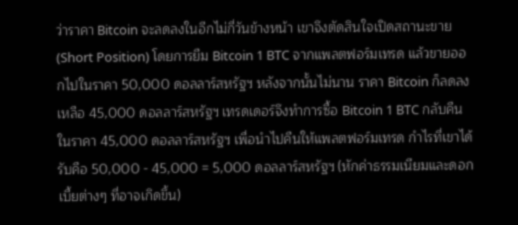ว่าราคา Bitcoin จะลดลงในอีกไม่กี่วันข้างหน้า เขาจึงตัดสินใจเปิดสถานะขาย (Short Position) โดยการยืม Bitcoin 1 BTC จากแพลตฟอร์มเทรด แล้วขายออกไปในราคา 50,000 ดอลลาร์สหรัฐฯ หลังจากนั้นไม่นาน ราคา Bitcoin ก็ลดลงเหลือ 45,000 ดอลลาร์สหรัฐฯ เทรดเดอร์จึงทำการซื้อ Bitcoin 1 BTC กลับคืนในราคา 45,000 ดอลลาร์สหรัฐฯ เพื่อนำไปคืนให้แพลตฟอร์มเทรด กำไรที่เขาได้รับคือ 50,000 - 45,000 = 5,000 ดอลลาร์สหรัฐฯ (หักค่าธรรมเนียมและดอกเบี้ยต่างๆ ที่อาจเกิดขึ้น)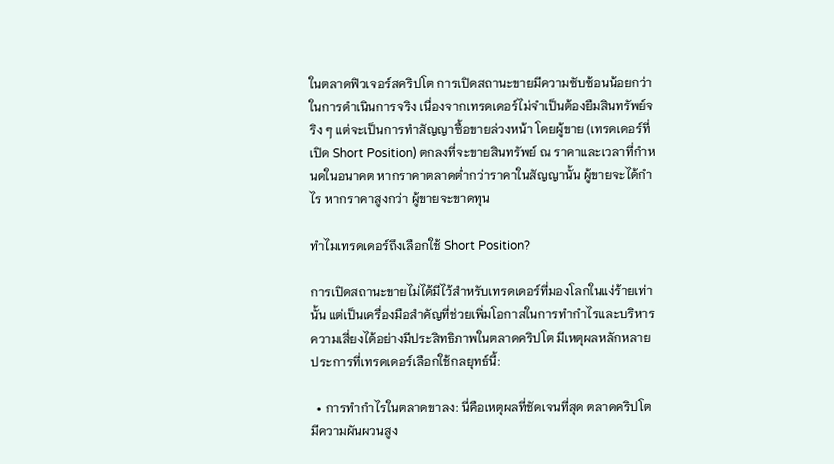ในตลาดฟิวเจอร์สคริปโต การเปิดสถานะขายมีความซับซ้อนน้อยกว่าในการดำเนินการจริง เนื่องจากเทรดเดอร์ไม่จำเป็นต้องยืมสินทรัพย์จริง ๆ แต่จะเป็นการทำสัญญาซื้อขายล่วงหน้า โดยผู้ขาย (เทรดเดอร์ที่เปิด Short Position) ตกลงที่จะขายสินทรัพย์ ณ ราคาและเวลาที่กำหนดในอนาคต หากราคาตลาดต่ำกว่าราคาในสัญญานั้น ผู้ขายจะได้กำไร หากราคาสูงกว่า ผู้ขายจะขาดทุน

ทำไมเทรดเดอร์ถึงเลือกใช้ Short Position?

การเปิดสถานะขายไม่ได้มีไว้สำหรับเทรดเดอร์ที่มองโลกในแง่ร้ายเท่านั้น แต่เป็นเครื่องมือสำคัญที่ช่วยเพิ่มโอกาสในการทำกำไรและบริหารความเสี่ยงได้อย่างมีประสิทธิภาพในตลาดคริปโต มีเหตุผลหลักหลายประการที่เทรดเดอร์เลือกใช้กลยุทธ์นี้:

  • การทำกำไรในตลาดขาลง: นี่คือเหตุผลที่ชัดเจนที่สุด ตลาดคริปโตมีความผันผวนสูง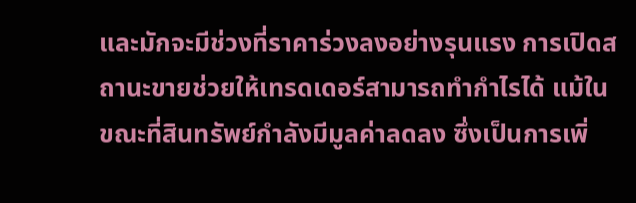และมักจะมีช่วงที่ราคาร่วงลงอย่างรุนแรง การเปิดสถานะขายช่วยให้เทรดเดอร์สามารถทำกำไรได้ แม้ในขณะที่สินทรัพย์กำลังมีมูลค่าลดลง ซึ่งเป็นการเพิ่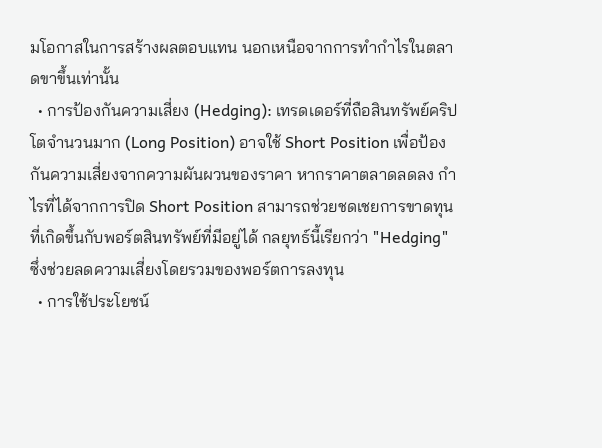มโอกาสในการสร้างผลตอบแทน นอกเหนือจากการทำกำไรในตลาดขาขึ้นเท่านั้น
  • การป้องกันความเสี่ยง (Hedging): เทรดเดอร์ที่ถือสินทรัพย์คริปโตจำนวนมาก (Long Position) อาจใช้ Short Position เพื่อป้องกันความเสี่ยงจากความผันผวนของราคา หากราคาตลาดลดลง กำไรที่ได้จากการปิด Short Position สามารถช่วยชดเชยการขาดทุนที่เกิดขึ้นกับพอร์ตสินทรัพย์ที่มีอยู่ได้ กลยุทธ์นี้เรียกว่า "Hedging" ซึ่งช่วยลดความเสี่ยงโดยรวมของพอร์ตการลงทุน
  • การใช้ประโยชน์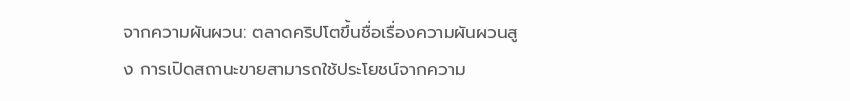จากความผันผวน: ตลาดคริปโตขึ้นชื่อเรื่องความผันผวนสูง การเปิดสถานะขายสามารถใช้ประโยชน์จากความ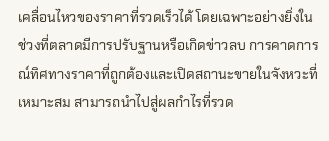เคลื่อนไหวของราคาที่รวดเร็วได้ โดยเฉพาะอย่างยิ่งในช่วงที่ตลาดมีการปรับฐานหรือเกิดข่าวลบ การคาดการณ์ทิศทางราคาที่ถูกต้องและเปิดสถานะขายในจังหวะที่เหมาะสม สามารถนำไปสู่ผลกำไรที่รวด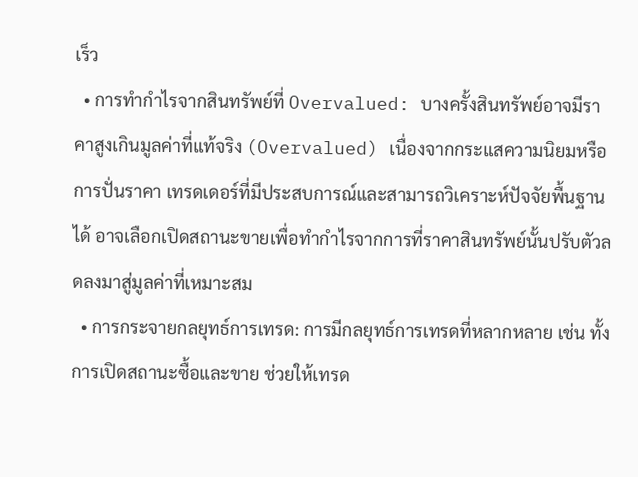เร็ว
  • การทำกำไรจากสินทรัพย์ที่ Overvalued: บางครั้งสินทรัพย์อาจมีราคาสูงเกินมูลค่าที่แท้จริง (Overvalued) เนื่องจากกระแสความนิยมหรือการปั่นราคา เทรดเดอร์ที่มีประสบการณ์และสามารถวิเคราะห์ปัจจัยพื้นฐานได้ อาจเลือกเปิดสถานะขายเพื่อทำกำไรจากการที่ราคาสินทรัพย์นั้นปรับตัวลดลงมาสู่มูลค่าที่เหมาะสม
  • การกระจายกลยุทธ์การเทรด: การมีกลยุทธ์การเทรดที่หลากหลาย เช่น ทั้งการเปิดสถานะซื้อและขาย ช่วยให้เทรด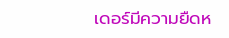เดอร์มีความยืดห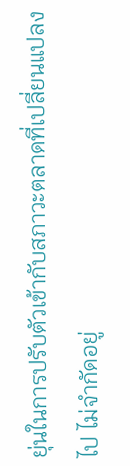ยุ่นในการปรับตัวเข้ากับสภาวะตลาดที่เปลี่ยนแปลงไป ไม่จำกัดอยู่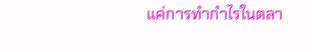แค่การทำกำไรในตลา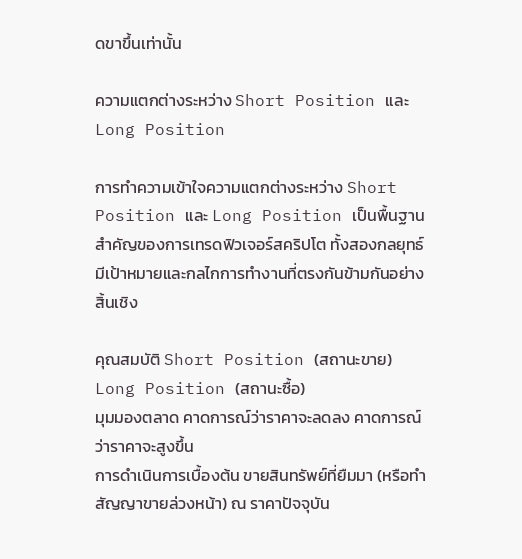ดขาขึ้นเท่านั้น

ความแตกต่างระหว่าง Short Position และ Long Position

การทำความเข้าใจความแตกต่างระหว่าง Short Position และ Long Position เป็นพื้นฐานสำคัญของการเทรดฟิวเจอร์สคริปโต ทั้งสองกลยุทธ์มีเป้าหมายและกลไกการทำงานที่ตรงกันข้ามกันอย่างสิ้นเชิง

คุณสมบัติ Short Position (สถานะขาย) Long Position (สถานะซื้อ)
มุมมองตลาด คาดการณ์ว่าราคาจะลดลง คาดการณ์ว่าราคาจะสูงขึ้น
การดำเนินการเบื้องต้น ขายสินทรัพย์ที่ยืมมา (หรือทำสัญญาขายล่วงหน้า) ณ ราคาปัจจุบัน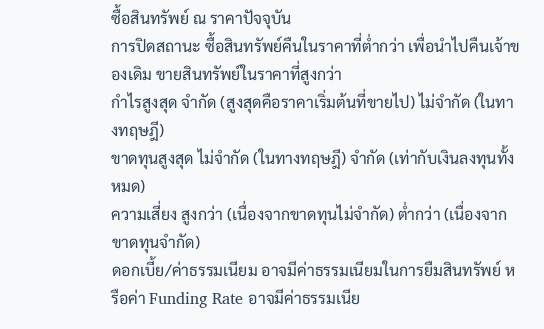ซื้อสินทรัพย์ ณ ราคาปัจจุบัน
การปิดสถานะ ซื้อสินทรัพย์คืนในราคาที่ต่ำกว่า เพื่อนำไปคืนเจ้าของเดิม ขายสินทรัพย์ในราคาที่สูงกว่า
กำไรสูงสุด จำกัด (สูงสุดคือราคาเริ่มต้นที่ขายไป) ไม่จำกัด (ในทางทฤษฎี)
ขาดทุนสูงสุด ไม่จำกัด (ในทางทฤษฎี) จำกัด (เท่ากับเงินลงทุนทั้งหมด)
ความเสี่ยง สูงกว่า (เนื่องจากขาดทุนไม่จำกัด) ต่ำกว่า (เนื่องจากขาดทุนจำกัด)
ดอกเบี้ย/ค่าธรรมเนียม อาจมีค่าธรรมเนียมในการยืมสินทรัพย์ หรือค่า Funding Rate อาจมีค่าธรรมเนีย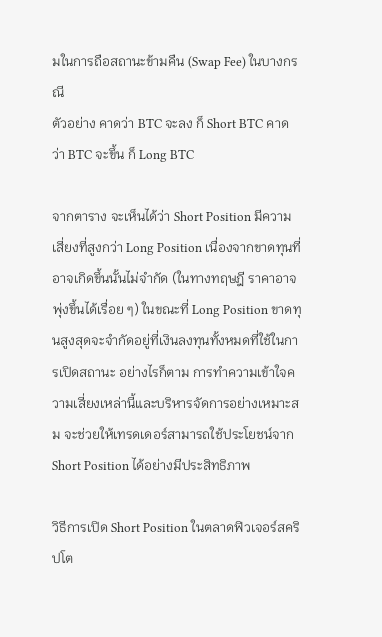มในการถือสถานะข้ามคืน (Swap Fee) ในบางกรณี
ตัวอย่าง คาดว่า BTC จะลง ก็ Short BTC คาดว่า BTC จะขึ้น ก็ Long BTC

จากตาราง จะเห็นได้ว่า Short Position มีความเสี่ยงที่สูงกว่า Long Position เนื่องจากขาดทุนที่อาจเกิดขึ้นนั้นไม่จำกัด (ในทางทฤษฎี ราคาอาจพุ่งขึ้นได้เรื่อย ๆ) ในขณะที่ Long Position ขาดทุนสูงสุดจะจำกัดอยู่ที่เงินลงทุนทั้งหมดที่ใช้ในการเปิดสถานะ อย่างไรก็ตาม การทำความเข้าใจความเสี่ยงเหล่านี้และบริหารจัดการอย่างเหมาะสม จะช่วยให้เทรดเดอร์สามารถใช้ประโยชน์จาก Short Position ได้อย่างมีประสิทธิภาพ

วิธีการเปิด Short Position ในตลาดฟิวเจอร์สคริปโต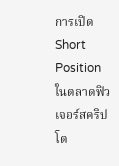การเปิด Short Position ในตลาดฟิวเจอร์สคริปโต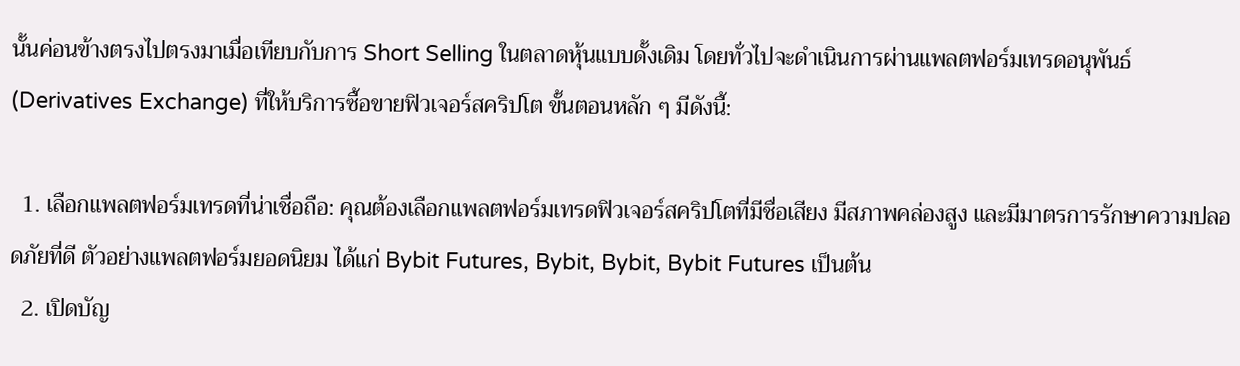นั้นค่อนข้างตรงไปตรงมาเมื่อเทียบกับการ Short Selling ในตลาดหุ้นแบบดั้งเดิม โดยทั่วไปจะดำเนินการผ่านแพลตฟอร์มเทรดอนุพันธ์ (Derivatives Exchange) ที่ให้บริการซื้อขายฟิวเจอร์สคริปโต ขั้นตอนหลัก ๆ มีดังนี้:

  1. เลือกแพลตฟอร์มเทรดที่น่าเชื่อถือ: คุณต้องเลือกแพลตฟอร์มเทรดฟิวเจอร์สคริปโตที่มีชื่อเสียง มีสภาพคล่องสูง และมีมาตรการรักษาความปลอดภัยที่ดี ตัวอย่างแพลตฟอร์มยอดนิยม ได้แก่ Bybit Futures, Bybit, Bybit, Bybit Futures เป็นต้น
  2. เปิดบัญ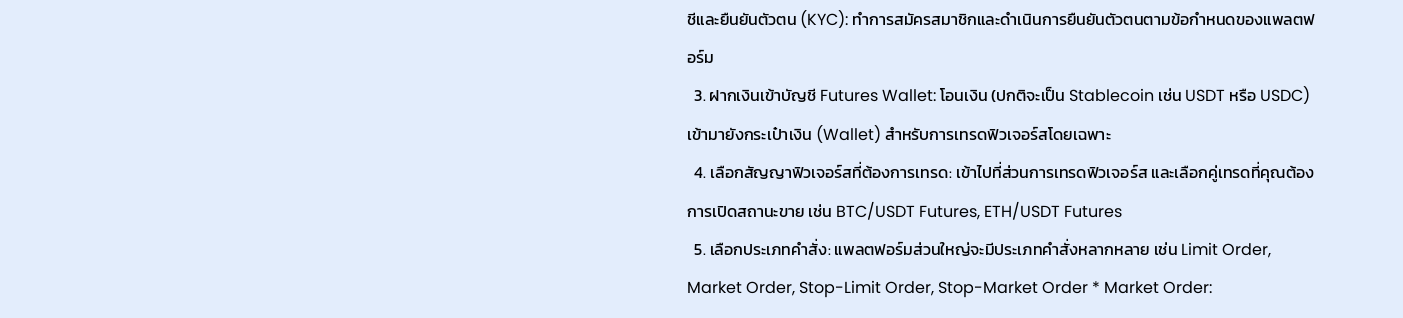ชีและยืนยันตัวตน (KYC): ทำการสมัครสมาชิกและดำเนินการยืนยันตัวตนตามข้อกำหนดของแพลตฟอร์ม
  3. ฝากเงินเข้าบัญชี Futures Wallet: โอนเงิน (ปกติจะเป็น Stablecoin เช่น USDT หรือ USDC) เข้ามายังกระเป๋าเงิน (Wallet) สำหรับการเทรดฟิวเจอร์สโดยเฉพาะ
  4. เลือกสัญญาฟิวเจอร์สที่ต้องการเทรด: เข้าไปที่ส่วนการเทรดฟิวเจอร์ส และเลือกคู่เทรดที่คุณต้องการเปิดสถานะขาย เช่น BTC/USDT Futures, ETH/USDT Futures
  5. เลือกประเภทคำสั่ง: แพลตฟอร์มส่วนใหญ่จะมีประเภทคำสั่งหลากหลาย เช่น Limit Order, Market Order, Stop-Limit Order, Stop-Market Order * Market Order: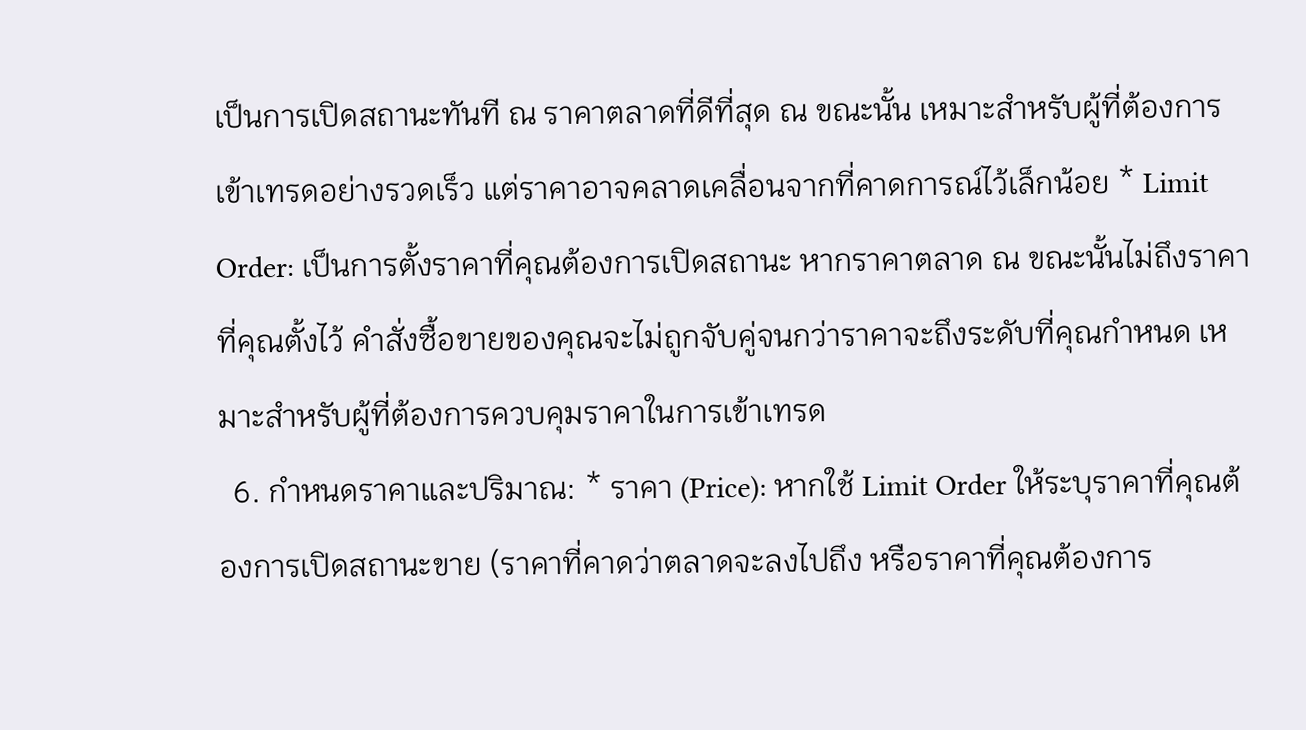เป็นการเปิดสถานะทันที ณ ราคาตลาดที่ดีที่สุด ณ ขณะนั้น เหมาะสำหรับผู้ที่ต้องการเข้าเทรดอย่างรวดเร็ว แต่ราคาอาจคลาดเคลื่อนจากที่คาดการณ์ไว้เล็กน้อย * Limit Order: เป็นการตั้งราคาที่คุณต้องการเปิดสถานะ หากราคาตลาด ณ ขณะนั้นไม่ถึงราคาที่คุณตั้งไว้ คำสั่งซื้อขายของคุณจะไม่ถูกจับคู่จนกว่าราคาจะถึงระดับที่คุณกำหนด เหมาะสำหรับผู้ที่ต้องการควบคุมราคาในการเข้าเทรด
  6. กำหนดราคาและปริมาณ: * ราคา (Price): หากใช้ Limit Order ให้ระบุราคาที่คุณต้องการเปิดสถานะขาย (ราคาที่คาดว่าตลาดจะลงไปถึง หรือราคาที่คุณต้องการ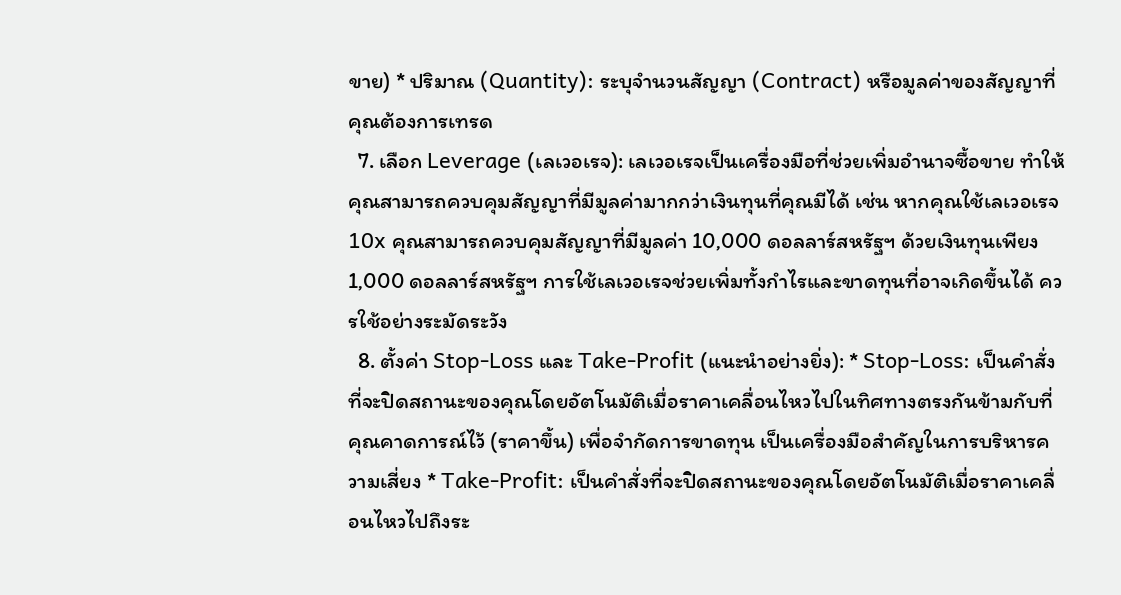ขาย) * ปริมาณ (Quantity): ระบุจำนวนสัญญา (Contract) หรือมูลค่าของสัญญาที่คุณต้องการเทรด
  7. เลือก Leverage (เลเวอเรจ): เลเวอเรจเป็นเครื่องมือที่ช่วยเพิ่มอำนาจซื้อขาย ทำให้คุณสามารถควบคุมสัญญาที่มีมูลค่ามากกว่าเงินทุนที่คุณมีได้ เช่น หากคุณใช้เลเวอเรจ 10x คุณสามารถควบคุมสัญญาที่มีมูลค่า 10,000 ดอลลาร์สหรัฐฯ ด้วยเงินทุนเพียง 1,000 ดอลลาร์สหรัฐฯ การใช้เลเวอเรจช่วยเพิ่มทั้งกำไรและขาดทุนที่อาจเกิดขึ้นได้ ควรใช้อย่างระมัดระวัง
  8. ตั้งค่า Stop-Loss และ Take-Profit (แนะนำอย่างยิ่ง): * Stop-Loss: เป็นคำสั่งที่จะปิดสถานะของคุณโดยอัตโนมัติเมื่อราคาเคลื่อนไหวไปในทิศทางตรงกันข้ามกับที่คุณคาดการณ์ไว้ (ราคาขึ้น) เพื่อจำกัดการขาดทุน เป็นเครื่องมือสำคัญในการบริหารความเสี่ยง * Take-Profit: เป็นคำสั่งที่จะปิดสถานะของคุณโดยอัตโนมัติเมื่อราคาเคลื่อนไหวไปถึงระ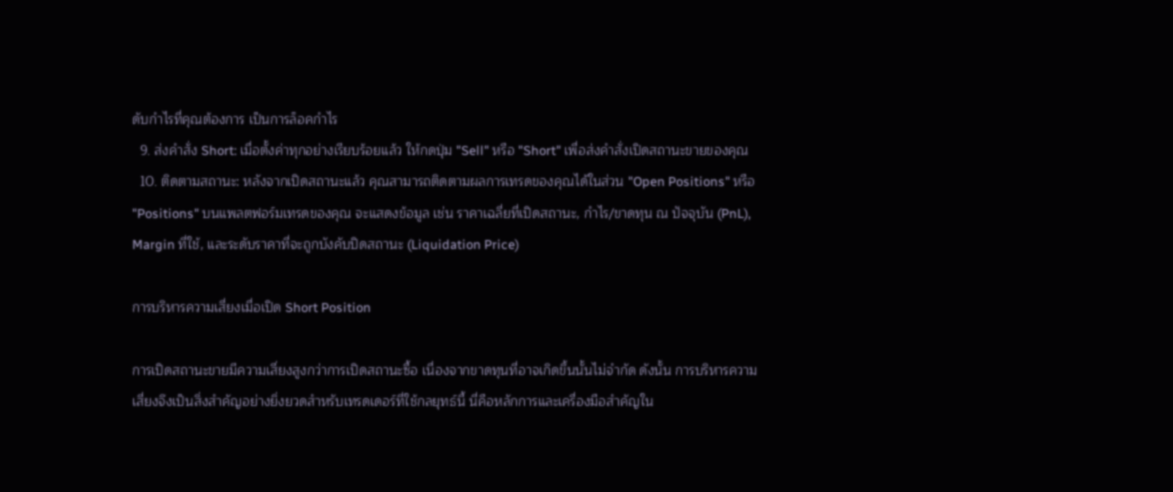ดับกำไรที่คุณต้องการ เป็นการล็อคกำไร
  9. ส่งคำสั่ง Short: เมื่อตั้งค่าทุกอย่างเรียบร้อยแล้ว ให้กดปุ่ม "Sell" หรือ "Short" เพื่อส่งคำสั่งเปิดสถานะขายของคุณ
  10. ติดตามสถานะ: หลังจากเปิดสถานะแล้ว คุณสามารถติดตามผลการเทรดของคุณได้ในส่วน "Open Positions" หรือ "Positions" บนแพลตฟอร์มเทรดของคุณ จะแสดงข้อมูล เช่น ราคาเฉลี่ยที่เปิดสถานะ, กำไร/ขาดทุน ณ ปัจจุบัน (PnL), Margin ที่ใช้, และระดับราคาที่จะถูกบังคับปิดสถานะ (Liquidation Price)

การบริหารความเสี่ยงเมื่อเปิด Short Position

การเปิดสถานะขายมีความเสี่ยงสูงกว่าการเปิดสถานะซื้อ เนื่องจากขาดทุนที่อาจเกิดขึ้นนั้นไม่จำกัด ดังนั้น การบริหารความเสี่ยงจึงเป็นสิ่งสำคัญอย่างยิ่งยวดสำหรับเทรดเดอร์ที่ใช้กลยุทธ์นี้ นี่คือหลักการและเครื่องมือสำคัญใน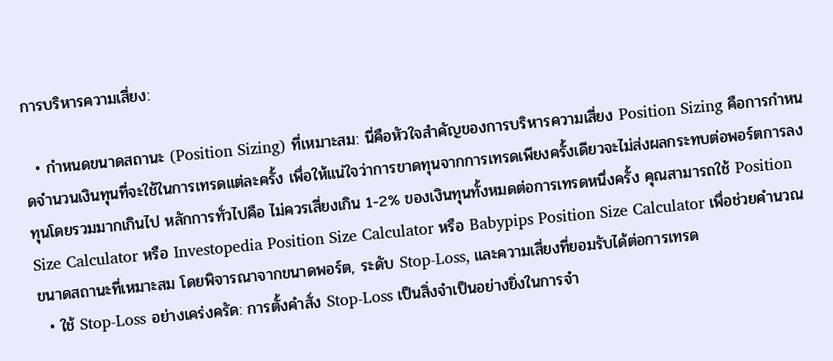การบริหารความเสี่ยง:

  • กำหนดขนาดสถานะ (Position Sizing) ที่เหมาะสม: นี่คือหัวใจสำคัญของการบริหารความเสี่ยง Position Sizing คือการกำหนดจำนวนเงินทุนที่จะใช้ในการเทรดแต่ละครั้ง เพื่อให้แน่ใจว่าการขาดทุนจากการเทรดเพียงครั้งเดียวจะไม่ส่งผลกระทบต่อพอร์ตการลงทุนโดยรวมมากเกินไป หลักการทั่วไปคือ ไม่ควรเสี่ยงเกิน 1-2% ของเงินทุนทั้งหมดต่อการเทรดหนึ่งครั้ง คุณสามารถใช้ Position Size Calculator หรือ Investopedia Position Size Calculator หรือ Babypips Position Size Calculator เพื่อช่วยคำนวณขนาดสถานะที่เหมาะสม โดยพิจารณาจากขนาดพอร์ต, ระดับ Stop-Loss, และความเสี่ยงที่ยอมรับได้ต่อการเทรด
  • ใช้ Stop-Loss อย่างเคร่งครัด: การตั้งคำสั่ง Stop-Loss เป็นสิ่งจำเป็นอย่างยิ่งในการจำ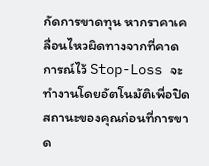กัดการขาดทุน หากราคาเคลื่อนไหวผิดทางจากที่คาดการณ์ไว้ Stop-Loss จะทำงานโดยอัตโนมัติเพื่อปิดสถานะของคุณก่อนที่การขาด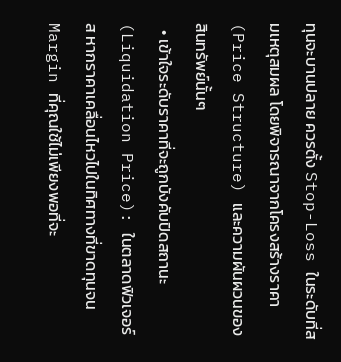ทุนจะบานปลาย ควรตั้ง Stop-Loss ในระดับที่สมเหตุสมผล โดยพิจารณาจากโครงสร้างราคา (Price Structure) และความผันผวนของสินทรัพย์นั้นๆ
  • เข้าใจระดับราคาที่จะถูกบังคับปิดสถานะ (Liquidation Price): ในตลาดฟิวเจอร์ส หากราคาเคลื่อนไหวไปในทิศทางที่ขาดทุนจน Margin ที่คุณใช้ไม่เพียงพอที่จะ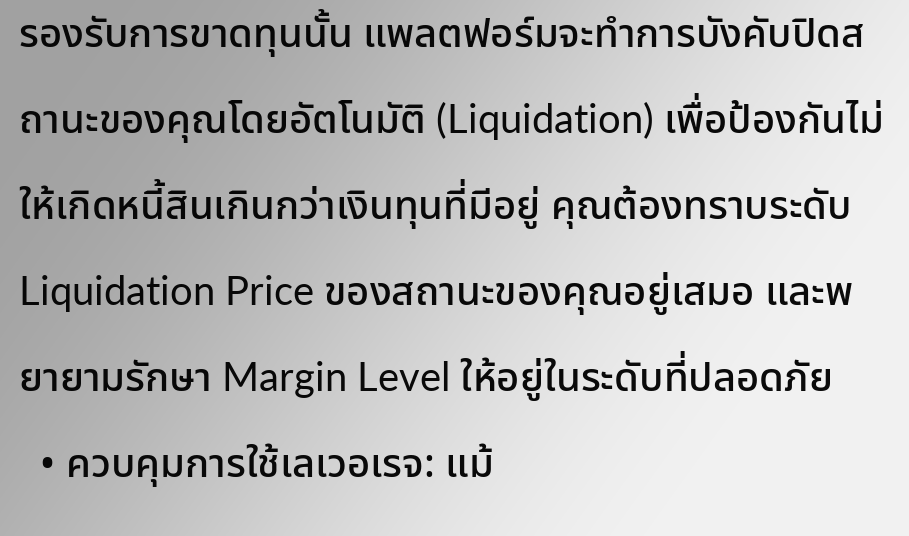รองรับการขาดทุนนั้น แพลตฟอร์มจะทำการบังคับปิดสถานะของคุณโดยอัตโนมัติ (Liquidation) เพื่อป้องกันไม่ให้เกิดหนี้สินเกินกว่าเงินทุนที่มีอยู่ คุณต้องทราบระดับ Liquidation Price ของสถานะของคุณอยู่เสมอ และพยายามรักษา Margin Level ให้อยู่ในระดับที่ปลอดภัย
  • ควบคุมการใช้เลเวอเรจ: แม้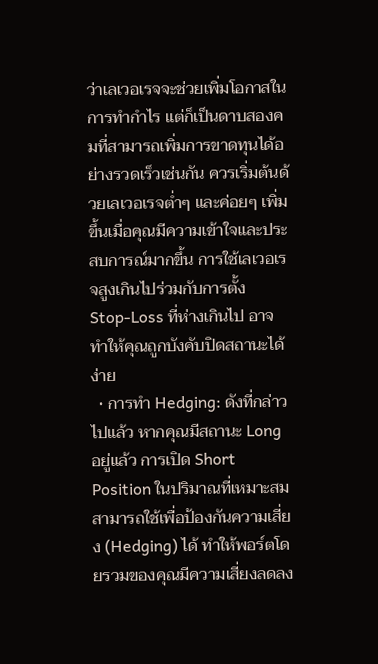ว่าเลเวอเรจจะช่วยเพิ่มโอกาสในการทำกำไร แต่ก็เป็นดาบสองคมที่สามารถเพิ่มการขาดทุนได้อย่างรวดเร็วเช่นกัน ควรเริ่มต้นด้วยเลเวอเรจต่ำๆ และค่อยๆ เพิ่มขึ้นเมื่อคุณมีความเข้าใจและประสบการณ์มากขึ้น การใช้เลเวอเรจสูงเกินไปร่วมกับการตั้ง Stop-Loss ที่ห่างเกินไป อาจทำให้คุณถูกบังคับปิดสถานะได้ง่าย
  • การทำ Hedging: ดังที่กล่าวไปแล้ว หากคุณมีสถานะ Long อยู่แล้ว การเปิด Short Position ในปริมาณที่เหมาะสมสามารถใช้เพื่อป้องกันความเสี่ยง (Hedging) ได้ ทำให้พอร์ตโดยรวมของคุณมีความเสี่ยงลดลง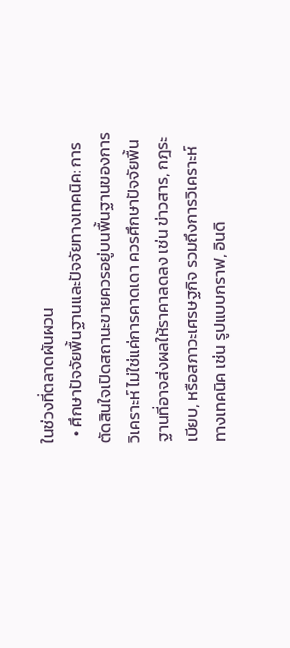ในช่วงที่ตลาดผันผวน
  • ศึกษาปัจจัยพื้นฐานและปัจจัยทางเทคนิค: การตัดสินใจเปิดสถานะขายควรอยู่บนพื้นฐานของการวิเคราะห์ ไม่ใช่แค่การคาดเดา ควรศึกษาปัจจัยพื้นฐานที่อาจส่งผลให้ราคาลดลง เช่น ข่าวสาร, กฎระเบียบ, หรือสภาวะเศรษฐกิจ รวมถึงการวิเคราะห์ทางเทคนิค เช่น รูปแบบกราฟ, อินดิ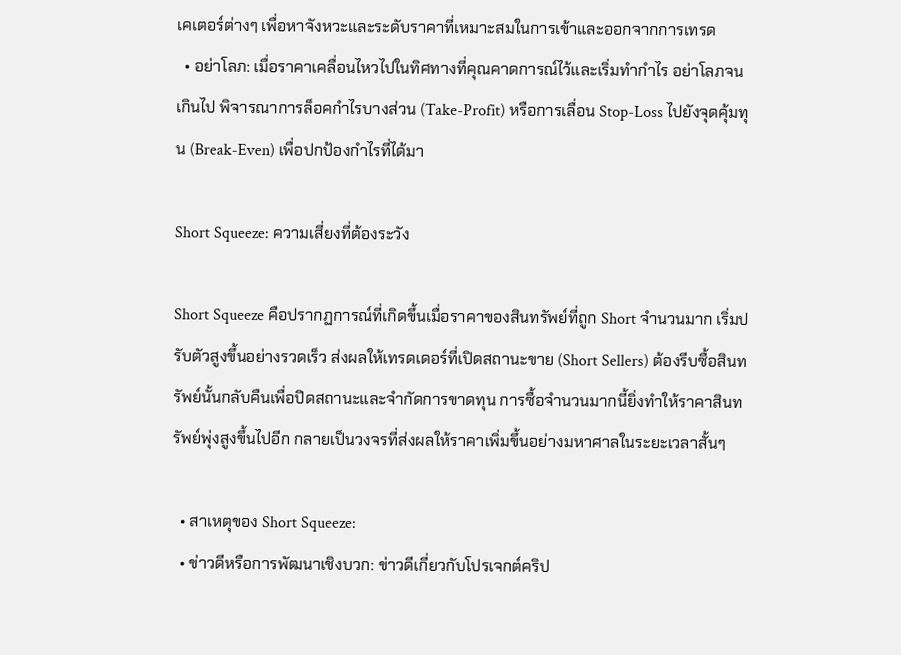เคเตอร์ต่างๆ เพื่อหาจังหวะและระดับราคาที่เหมาะสมในการเข้าและออกจากการเทรด
  • อย่าโลภ: เมื่อราคาเคลื่อนไหวไปในทิศทางที่คุณคาดการณ์ไว้และเริ่มทำกำไร อย่าโลภจนเกินไป พิจารณาการล็อคกำไรบางส่วน (Take-Profit) หรือการเลื่อน Stop-Loss ไปยังจุดคุ้มทุน (Break-Even) เพื่อปกป้องกำไรที่ได้มา

Short Squeeze: ความเสี่ยงที่ต้องระวัง

Short Squeeze คือปรากฏการณ์ที่เกิดขึ้นเมื่อราคาของสินทรัพย์ที่ถูก Short จำนวนมาก เริ่มปรับตัวสูงขึ้นอย่างรวดเร็ว ส่งผลให้เทรดเดอร์ที่เปิดสถานะขาย (Short Sellers) ต้องรีบซื้อสินทรัพย์นั้นกลับคืนเพื่อปิดสถานะและจำกัดการขาดทุน การซื้อจำนวนมากนี้ยิ่งทำให้ราคาสินทรัพย์พุ่งสูงขึ้นไปอีก กลายเป็นวงจรที่ส่งผลให้ราคาเพิ่มขึ้นอย่างมหาศาลในระยะเวลาสั้นๆ

  • สาเหตุของ Short Squeeze:
  • ข่าวดีหรือการพัฒนาเชิงบวก: ข่าวดีเกี่ยวกับโปรเจกต์คริป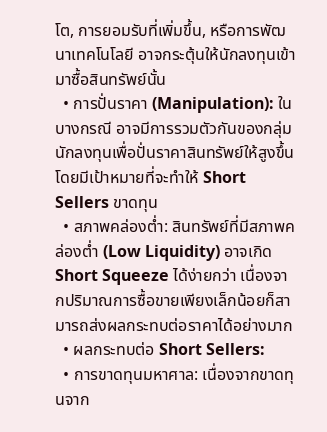โต, การยอมรับที่เพิ่มขึ้น, หรือการพัฒนาเทคโนโลยี อาจกระตุ้นให้นักลงทุนเข้ามาซื้อสินทรัพย์นั้น
  • การปั่นราคา (Manipulation): ในบางกรณี อาจมีการรวมตัวกันของกลุ่มนักลงทุนเพื่อปั่นราคาสินทรัพย์ให้สูงขึ้น โดยมีเป้าหมายที่จะทำให้ Short Sellers ขาดทุน
  • สภาพคล่องต่ำ: สินทรัพย์ที่มีสภาพคล่องต่ำ (Low Liquidity) อาจเกิด Short Squeeze ได้ง่ายกว่า เนื่องจากปริมาณการซื้อขายเพียงเล็กน้อยก็สามารถส่งผลกระทบต่อราคาได้อย่างมาก
  • ผลกระทบต่อ Short Sellers:
  • การขาดทุนมหาศาล: เนื่องจากขาดทุนจาก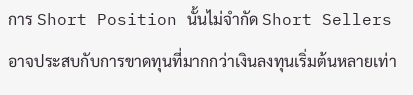การ Short Position นั้นไม่จำกัด Short Sellers อาจประสบกับการขาดทุนที่มากกว่าเงินลงทุนเริ่มต้นหลายเท่า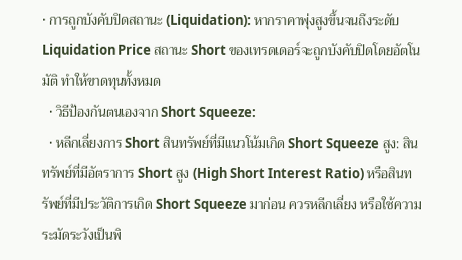• การถูกบังคับปิดสถานะ (Liquidation): หากราคาพุ่งสูงขึ้นจนถึงระดับ Liquidation Price สถานะ Short ของเทรดเดอร์จะถูกบังคับปิดโดยอัตโนมัติ ทำให้ขาดทุนทั้งหมด
  • วิธีป้องกันตนเองจาก Short Squeeze:
  • หลีกเลี่ยงการ Short สินทรัพย์ที่มีแนวโน้มเกิด Short Squeeze สูง: สินทรัพย์ที่มีอัตราการ Short สูง (High Short Interest Ratio) หรือสินทรัพย์ที่มีประวัติการเกิด Short Squeeze มาก่อน ควรหลีกเลี่ยง หรือใช้ความระมัดระวังเป็นพิ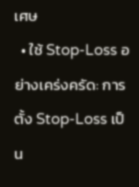เศษ
  • ใช้ Stop-Loss อย่างเคร่งครัด: การตั้ง Stop-Loss เป็น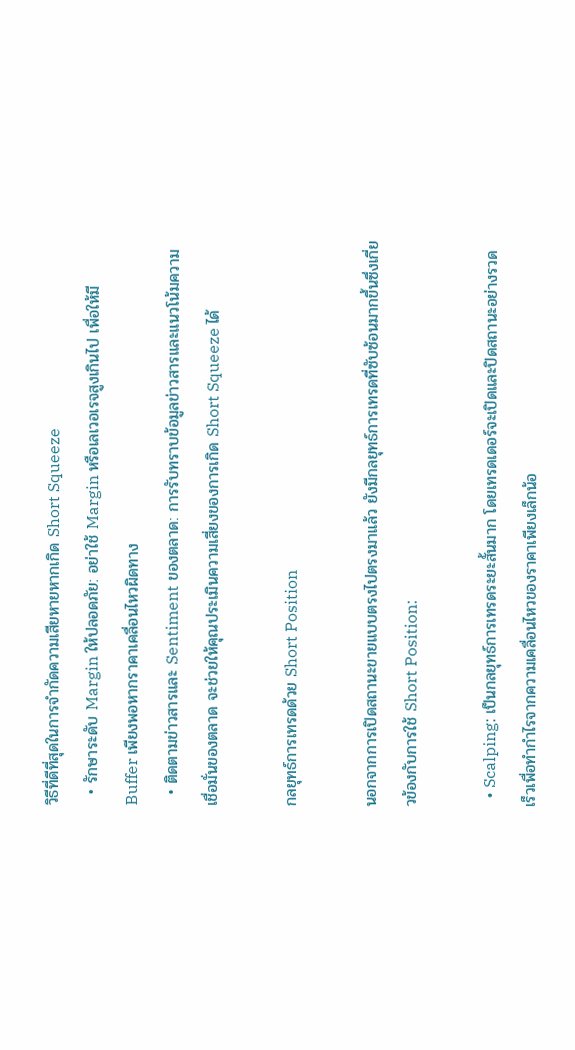วิธีที่ดีที่สุดในการจำกัดความเสียหายหากเกิด Short Squeeze
  • รักษาระดับ Margin ให้ปลอดภัย: อย่าใช้ Margin หรือเลเวอเรจสูงเกินไป เพื่อให้มี Buffer เพียงพอหากราคาเคลื่อนไหวผิดทาง
  • ติดตามข่าวสารและ Sentiment ของตลาด: การรับทราบข้อมูลข่าวสารและแนวโน้มความเชื่อมั่นของตลาด จะช่วยให้คุณประเมินความเสี่ยงของการเกิด Short Squeeze ได้

กลยุทธ์การเทรดด้วย Short Position

นอกจากการเปิดสถานะขายแบบตรงไปตรงมาแล้ว ยังมีกลยุทธ์การเทรดที่ซับซ้อนมากขึ้นซึ่งเกี่ยวข้องกับการใช้ Short Position:

  • Scalping: เป็นกลยุทธ์การเทรดระยะสั้นมาก โดยเทรดเดอร์จะเปิดและปิดสถานะอย่างรวดเร็วเพื่อทำกำไรจากความเคลื่อนไหวของราคาเพียงเล็กน้อ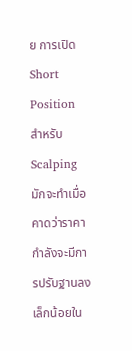ย การเปิด Short Position สำหรับ Scalping มักจะทำเมื่อคาดว่าราคากำลังจะมีการปรับฐานลงเล็กน้อยใน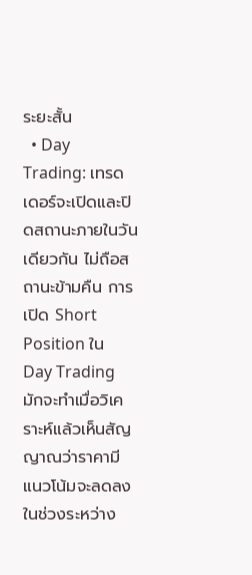ระยะสั้น
  • Day Trading: เทรดเดอร์จะเปิดและปิดสถานะภายในวันเดียวกัน ไม่ถือสถานะข้ามคืน การเปิด Short Position ใน Day Trading มักจะทำเมื่อวิเคราะห์แล้วเห็นสัญญาณว่าราคามีแนวโน้มจะลดลงในช่วงระหว่าง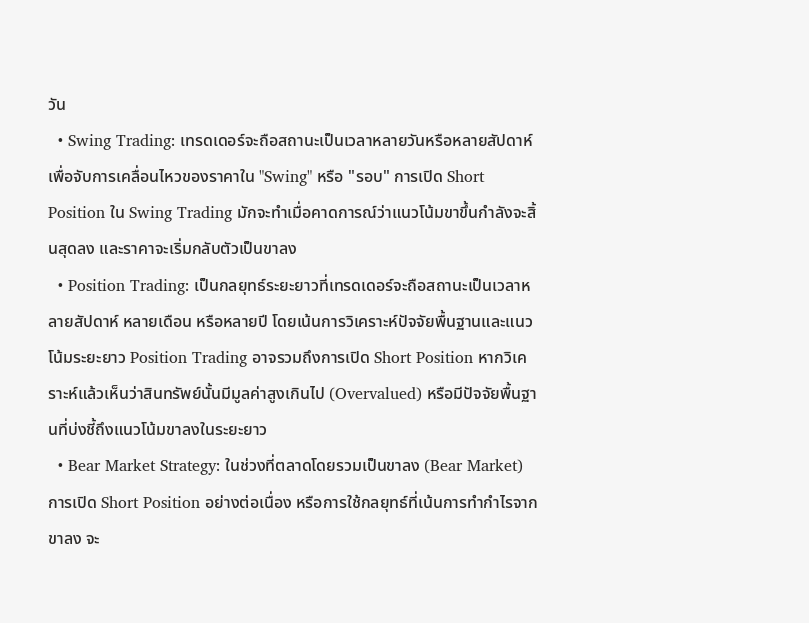วัน
  • Swing Trading: เทรดเดอร์จะถือสถานะเป็นเวลาหลายวันหรือหลายสัปดาห์ เพื่อจับการเคลื่อนไหวของราคาใน "Swing" หรือ "รอบ" การเปิด Short Position ใน Swing Trading มักจะทำเมื่อคาดการณ์ว่าแนวโน้มขาขึ้นกำลังจะสิ้นสุดลง และราคาจะเริ่มกลับตัวเป็นขาลง
  • Position Trading: เป็นกลยุทธ์ระยะยาวที่เทรดเดอร์จะถือสถานะเป็นเวลาหลายสัปดาห์ หลายเดือน หรือหลายปี โดยเน้นการวิเคราะห์ปัจจัยพื้นฐานและแนวโน้มระยะยาว Position Trading อาจรวมถึงการเปิด Short Position หากวิเคราะห์แล้วเห็นว่าสินทรัพย์นั้นมีมูลค่าสูงเกินไป (Overvalued) หรือมีปัจจัยพื้นฐานที่บ่งชี้ถึงแนวโน้มขาลงในระยะยาว
  • Bear Market Strategy: ในช่วงที่ตลาดโดยรวมเป็นขาลง (Bear Market) การเปิด Short Position อย่างต่อเนื่อง หรือการใช้กลยุทธ์ที่เน้นการทำกำไรจากขาลง จะ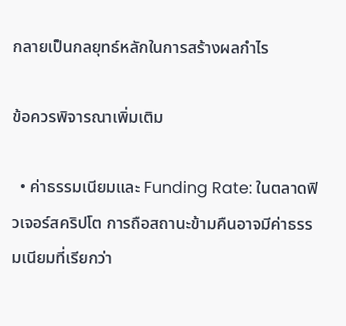กลายเป็นกลยุทธ์หลักในการสร้างผลกำไร

ข้อควรพิจารณาเพิ่มเติม

  • ค่าธรรมเนียมและ Funding Rate: ในตลาดฟิวเจอร์สคริปโต การถือสถานะข้ามคืนอาจมีค่าธรรมเนียมที่เรียกว่า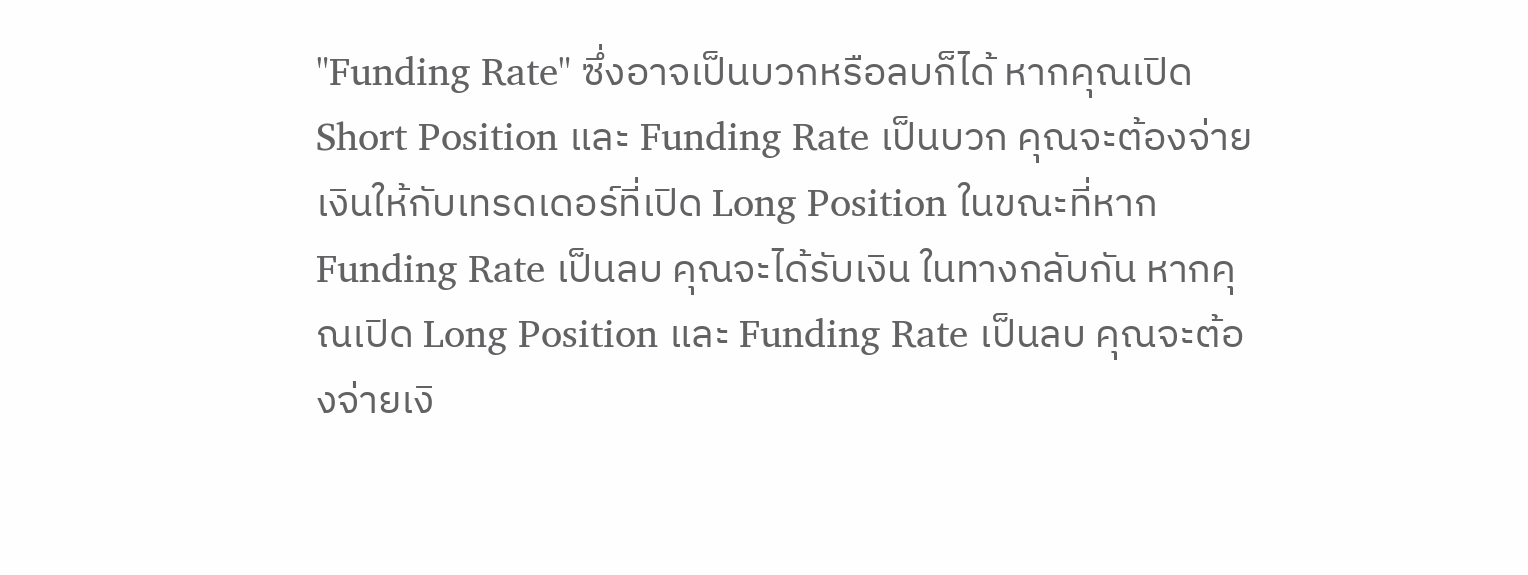"Funding Rate" ซึ่งอาจเป็นบวกหรือลบก็ได้ หากคุณเปิด Short Position และ Funding Rate เป็นบวก คุณจะต้องจ่ายเงินให้กับเทรดเดอร์ที่เปิด Long Position ในขณะที่หาก Funding Rate เป็นลบ คุณจะได้รับเงิน ในทางกลับกัน หากคุณเปิด Long Position และ Funding Rate เป็นลบ คุณจะต้องจ่ายเงิ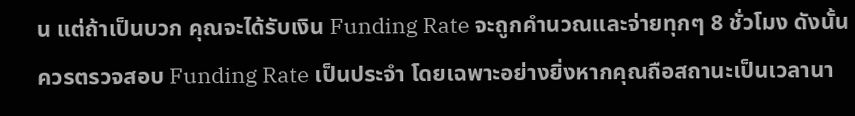น แต่ถ้าเป็นบวก คุณจะได้รับเงิน Funding Rate จะถูกคำนวณและจ่ายทุกๆ 8 ชั่วโมง ดังนั้น ควรตรวจสอบ Funding Rate เป็นประจำ โดยเฉพาะอย่างยิ่งหากคุณถือสถานะเป็นเวลานา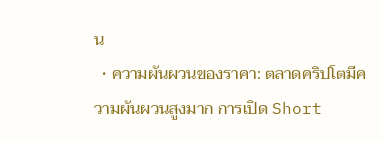น
  • ความผันผวนของราคา: ตลาดคริปโตมีความผันผวนสูงมาก การเปิด Short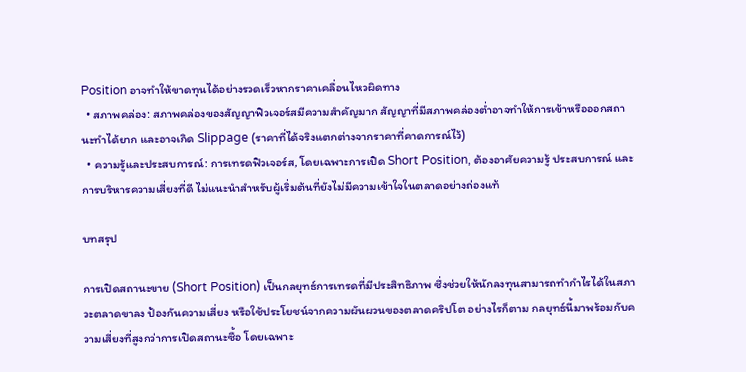Position อาจทำให้ขาดทุนได้อย่างรวดเร็วหากราคาเคลื่อนไหวผิดทาง
  • สภาพคล่อง: สภาพคล่องของสัญญาฟิวเจอร์สมีความสำคัญมาก สัญญาที่มีสภาพคล่องต่ำอาจทำให้การเข้าหรือออกสถานะทำได้ยาก และอาจเกิด Slippage (ราคาที่ได้จริงแตกต่างจากราคาที่คาดการณ์ไว้)
  • ความรู้และประสบการณ์: การเทรดฟิวเจอร์ส, โดยเฉพาะการเปิด Short Position, ต้องอาศัยความรู้ ประสบการณ์ และการบริหารความเสี่ยงที่ดี ไม่แนะนำสำหรับผู้เริ่มต้นที่ยังไม่มีความเข้าใจในตลาดอย่างถ่องแท้

บทสรุป

การเปิดสถานะขาย (Short Position) เป็นกลยุทธ์การเทรดที่มีประสิทธิภาพ ซึ่งช่วยให้นักลงทุนสามารถทำกำไรได้ในสภาวะตลาดขาลง ป้องกันความเสี่ยง หรือใช้ประโยชน์จากความผันผวนของตลาดคริปโต อย่างไรก็ตาม กลยุทธ์นี้มาพร้อมกับความเสี่ยงที่สูงกว่าการเปิดสถานะซื้อ โดยเฉพาะ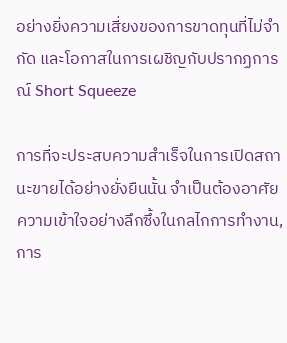อย่างยิ่งความเสี่ยงของการขาดทุนที่ไม่จำกัด และโอกาสในการเผชิญกับปรากฏการณ์ Short Squeeze

การที่จะประสบความสำเร็จในการเปิดสถานะขายได้อย่างยั่งยืนนั้น จำเป็นต้องอาศัยความเข้าใจอย่างลึกซึ้งในกลไกการทำงาน, การ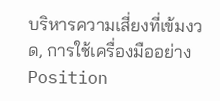บริหารความเสี่ยงที่เข้มงวด, การใช้เครื่องมืออย่าง Position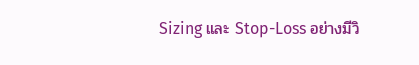Sizing และ Stop-Loss อย่างมีวิ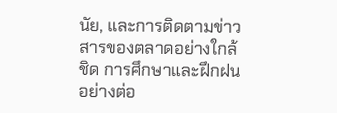นัย, และการติดตามข่าวสารของตลาดอย่างใกล้ชิด การศึกษาและฝึกฝนอย่างต่อ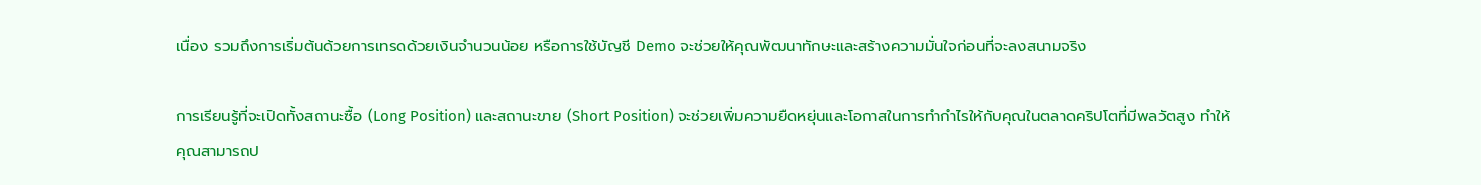เนื่อง รวมถึงการเริ่มต้นด้วยการเทรดด้วยเงินจำนวนน้อย หรือการใช้บัญชี Demo จะช่วยให้คุณพัฒนาทักษะและสร้างความมั่นใจก่อนที่จะลงสนามจริง

การเรียนรู้ที่จะเปิดทั้งสถานะซื้อ (Long Position) และสถานะขาย (Short Position) จะช่วยเพิ่มความยืดหยุ่นและโอกาสในการทำกำไรให้กับคุณในตลาดคริปโตที่มีพลวัตสูง ทำให้คุณสามารถป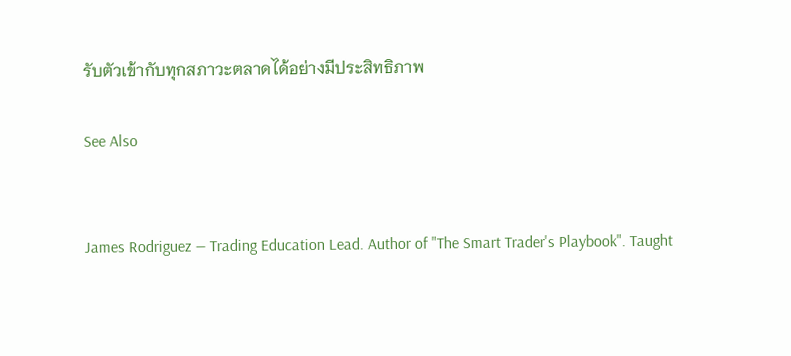รับตัวเข้ากับทุกสภาวะตลาดได้อย่างมีประสิทธิภาพ

See Also


James Rodriguez — Trading Education Lead. Author of "The Smart Trader's Playbook". Taught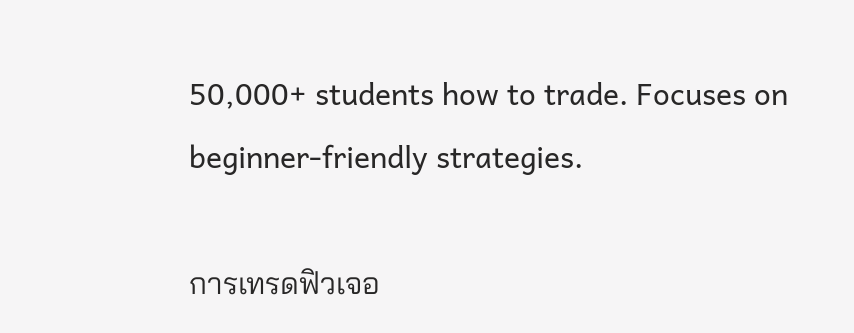50,000+ students how to trade. Focuses on beginner-friendly strategies.

การเทรดฟิวเจอ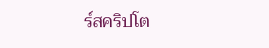ร์สคริปโต